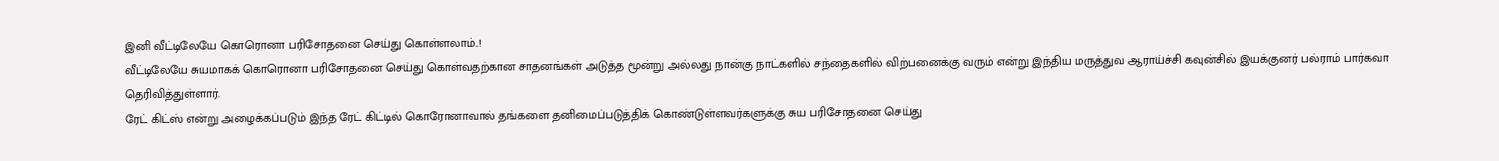இனி வீட்டிலேயே கொரொனா பரிசோதனை செய்து கொள்ளலாம்..!
வீட்டிலேயே சுயமாகக் கொரொனா பரிசோதனை செய்து கொள்வதற்கான சாதனங்கள் அடுத்த மூன்று அல்லது நான்கு நாட்களில் சந்தைகளில் விற்பனைக்கு வரும் என்று இந்திய மருத்துவ ஆராய்ச்சி கவுன்சில் இயக்குனர் பல்ராம் பார்கவா தெரிவித்துள்ளார்.
ரேட் கிட்ஸ் என்று அழைக்கப்படும் இந்த ரேட் கிட்டில் கொரோனாவால் தங்களை தனிமைப்படுத்திக் கொண்டுள்ளவர்களுக்கு சுய பரிசோதனை செய்து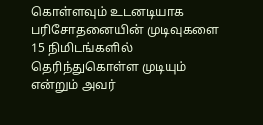கொள்ளவும் உடனடியாக பரிசோதனையின் முடிவுகளை 15 நிமிடங்களில் தெரிந்துகொள்ள முடியும் என்றும் அவர்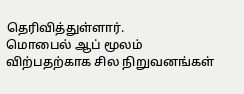தெரிவித்துள்ளார்.
மொபைல் ஆப் மூலம் விற்பதற்காக சில நிறுவனங்கள்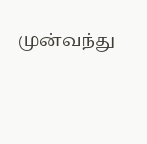முன்வந்து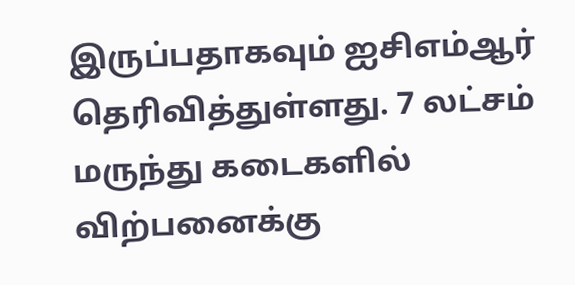இருப்பதாகவும் ஐசிஎம்ஆர் தெரிவித்துள்ளது. 7 லட்சம் மருந்து கடைகளில் விற்பனைக்கு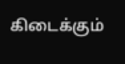கிடைக்கும்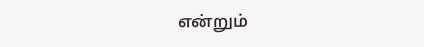என்றும்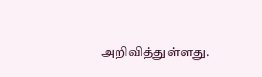அறிவித்துள்ளது.